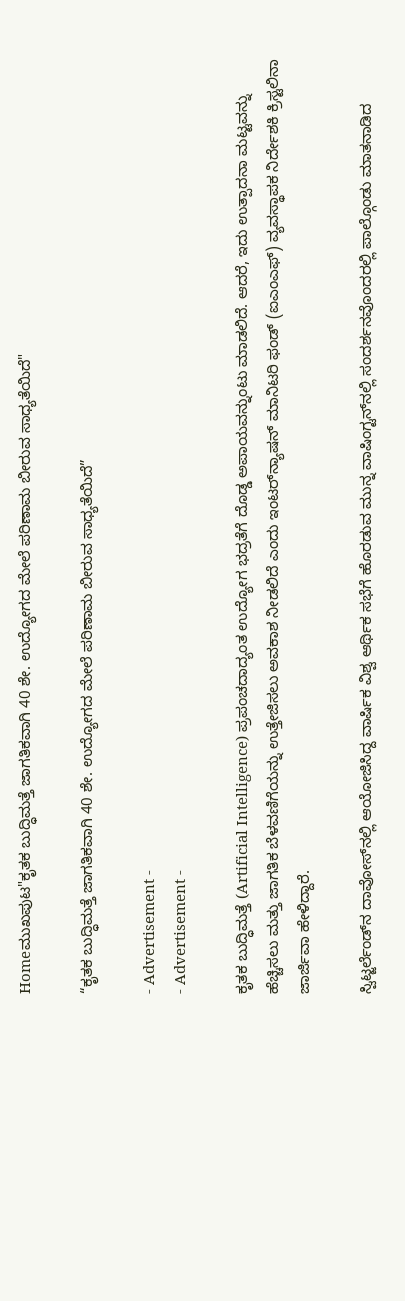Homeಮುಖಪುಟ"ಕೃತಕ ಬುದ್ಧಿಮತ್ತೆ ಜಾಗತಿಕವಾಗಿ 40 ಶೇ. ಉದ್ಯೋಗದ ಮೇಲೆ ಪರಿಣಾಮ ಬೀರುವ ಸಾಧ್ಯತೆಯಿದೆ"

“ಕೃತಕ ಬುದ್ಧಿಮತ್ತೆ ಜಾಗತಿಕವಾಗಿ 40 ಶೇ. ಉದ್ಯೋಗದ ಮೇಲೆ ಪರಿಣಾಮ ಬೀರುವ ಸಾಧ್ಯತೆಯಿದೆ”

- Advertisement -
- Advertisement -

ಕೃತಕ ಬುದ್ಧಿಮತ್ತೆ (Artificial Intelligence) ಪ್ರಪಂಚದಾದ್ಯಂತ ಉದ್ಯೋಗ ಭದ್ರತೆಗೆ ದೊಡ್ಡ ಅಪಾಯವನ್ನುಂಟು ಮಾಡಲಿದೆ. ಆದರೆ, ಇದು ಉತ್ಪಾದನಾ ಮಟ್ಟವನ್ನು ಹೆಚ್ಚಿಸಲು ಮತ್ತು ಜಾಗತಿಕ ಬೆಳವಣಿಗೆಯನ್ನು ಉತ್ತೇಜಿಸಲು ಅವಕಾಶ ನೀಡಲಿದೆ ಎಂದು ಇಂಟರ್‌ನ್ಯಾಷನ್ ಮಾನಿಟರಿ ಫಂಡ್ (ಐಎಂಎಫ್‌) ವ್ಯವಸ್ಥಾಪಕ ನಿರ್ದೇಶಕಿ ಕ್ರಿಸ್ಟಲಿನಾ ಜಾರ್ಜಿವಾ ಹೇಳಿದ್ದಾರೆ.

ಸ್ವಿಟ್ಜರ್ಲೆಂಡ್‌ನ ದಾವೋಸ್‌ನಲ್ಲಿ ಆಯೋಜಿಸಿದ್ದ ವಾರ್ಷಿಕ ವಿಶ್ವ ಆರ್ಥಿಕ ಸಭೆಗೆ ಹೊರಡುವ ಮುನ್ನ ವಾಷಿಂಗ್ಟನ್‌ನಲ್ಲಿ ಸಂದರ್ಶನವೊಂದರಲ್ಲಿ ಪಾಲ್ಗೊಂಡು ಮಾತನಾಡಿದ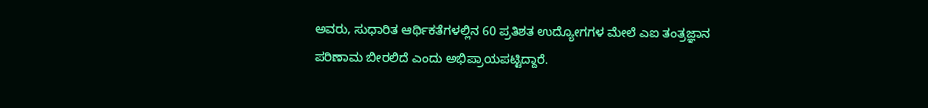ಅವರು, ಸುಧಾರಿತ ಆರ್ಥಿಕತೆಗಳಲ್ಲಿನ 60 ಪ್ರತಿಶತ ಉದ್ಯೋಗಗಳ ಮೇಲೆ ಎಐ ತಂತ್ರಜ್ಞಾನ ಪರಿಣಾಮ ಬೀರಲಿದೆ ಎಂದು ಅಭಿಪ್ರಾಯಪಟ್ಟಿದ್ದಾರೆ.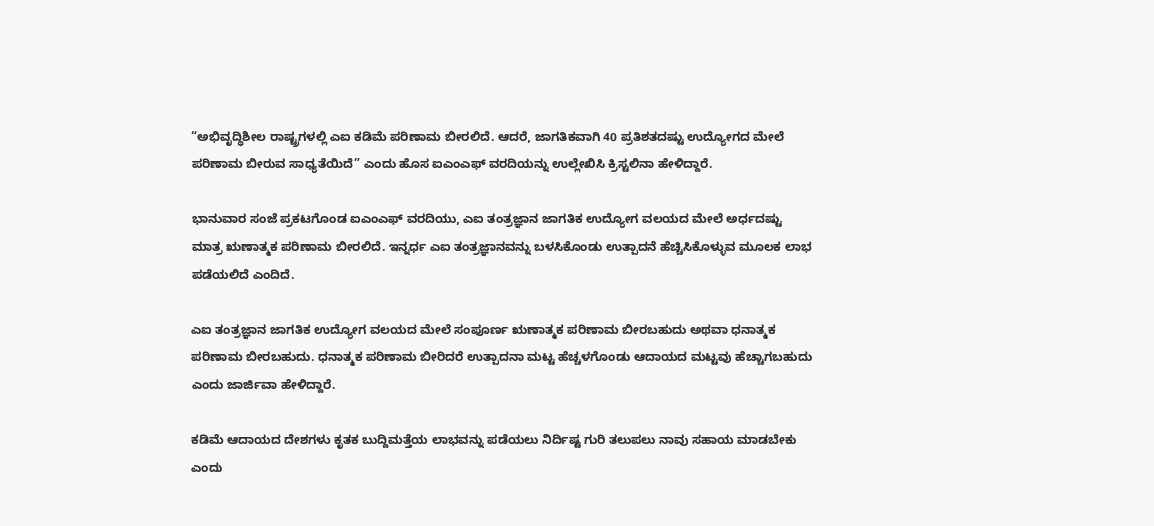“ಅಭಿವೃದ್ಧಿಶೀಲ ರಾಷ್ಟ್ರಗಳಲ್ಲಿ ಎಐ ಕಡಿಮೆ ಪರಿಣಾಮ ಬೀರಲಿದೆ. ಆದರೆ, ಜಾಗತಿಕವಾಗಿ 40 ಪ್ರತಿಶತದಷ್ಟು ಉದ್ಯೋಗದ ಮೇಲೆ ಪರಿಣಾಮ ಬೀರುವ ಸಾಧ್ಯತೆಯಿದೆ” ಎಂದು ಹೊಸ ಐಎಂಎಫ್ ವರದಿಯನ್ನು ಉಲ್ಲೇಖಿಸಿ ಕ್ರಿಸ್ಟಲಿನಾ ಹೇಳಿದ್ದಾರೆ.

ಭಾನುವಾರ ಸಂಜೆ ಪ್ರಕಟಗೊಂಡ ಐಎಂಎಫ್ ವರದಿಯು, ಎಐ ತಂತ್ರಜ್ಞಾನ ಜಾಗತಿಕ ಉದ್ಯೋಗ ವಲಯದ ಮೇಲೆ ಅರ್ಧದಷ್ಟು ಮಾತ್ರ ಋಣಾತ್ಮಕ ಪರಿಣಾಮ ಬೀರಲಿದೆ. ಇನ್ನರ್ಧ ಎಐ ತಂತ್ರಜ್ಞಾನವನ್ನು ಬಳಸಿಕೊಂಡು ಉತ್ಪಾದನೆ ಹೆಚ್ಚಿಸಿಕೊಳ್ಳುವ ಮೂಲಕ ಲಾಭ ಪಡೆಯಲಿದೆ ಎಂದಿದೆ.

ಎಐ ತಂತ್ರಜ್ಞಾನ ಜಾಗತಿಕ ಉದ್ಯೋಗ ವಲಯದ ಮೇಲೆ ಸಂಪೂರ್ಣ ಋಣಾತ್ಮಕ ಪರಿಣಾಮ ಬೀರಬಹುದು ಅಥವಾ ಧನಾತ್ಮಕ ಪರಿಣಾಮ ಬೀರಬಹುದು. ಧನಾತ್ಮಕ ಪರಿಣಾಮ ಬೀರಿದರೆ ಉತ್ಪಾದನಾ ಮಟ್ಟ ಹೆಚ್ಚಳಗೊಂಡು ಆದಾಯದ ಮಟ್ಟವು ಹೆಚ್ಚಾಗಬಹುದು ಎಂದು ಜಾರ್ಜಿವಾ ಹೇಳಿದ್ದಾರೆ.

ಕಡಿಮೆ ಆದಾಯದ ದೇಶಗಳು ಕೃತಕ ಬುದ್ದಿಮತ್ತೆಯ ಲಾಭವನ್ನು ಪಡೆಯಲು ನಿರ್ದಿಷ್ಟ ಗುರಿ ತಲುಪಲು ನಾವು ಸಹಾಯ ಮಾಡಬೇಕು ಎಂದು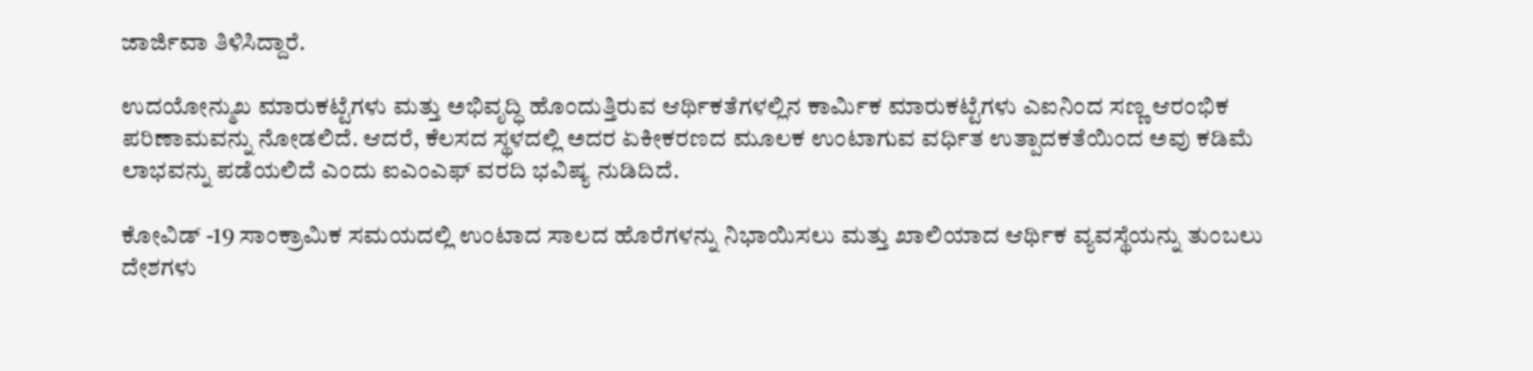ಜಾರ್ಜಿವಾ ತಿಳಿಸಿದ್ದಾರೆ.

ಉದಯೋನ್ಮುಖ ಮಾರುಕಟ್ಟೆಗಳು ಮತ್ತು ಅಭಿವೃದ್ಧಿ ಹೊಂದುತ್ತಿರುವ ಆರ್ಥಿಕತೆಗಳಲ್ಲಿನ ಕಾರ್ಮಿಕ ಮಾರುಕಟ್ಟೆಗಳು ಎಐನಿಂದ ಸಣ್ಣ ಆರಂಭಿಕ ಪರಿಣಾಮವನ್ನು ನೋಡಲಿದೆ. ಆದರೆ, ಕೆಲಸದ ಸ್ಥಳದಲ್ಲಿ ಅದರ ಏಕೀಕರಣದ ಮೂಲಕ ಉಂಟಾಗುವ ವರ್ಧಿತ ಉತ್ಪಾದಕತೆಯಿಂದ ಅವು ಕಡಿಮೆ ಲಾಭವನ್ನು ಪಡೆಯಲಿದೆ ಎಂದು ಐಎಂಎಫ್ ವರದಿ ಭವಿಷ್ಯ ನುಡಿದಿದೆ.

ಕೋವಿಡ್ -19 ಸಾಂಕ್ರಾಮಿಕ ಸಮಯದಲ್ಲಿ ಉಂಟಾದ ಸಾಲದ ಹೊರೆಗಳನ್ನು ನಿಭಾಯಿಸಲು ಮತ್ತು ಖಾಲಿಯಾದ ಆರ್ಥಿಕ ವ್ಯವಸ್ಥೆಯನ್ನು ತುಂಬಲು ದೇಶಗಳು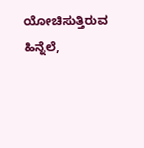ಯೋಚಿಸುತ್ತಿರುವ ಹಿನ್ನೆಲೆ,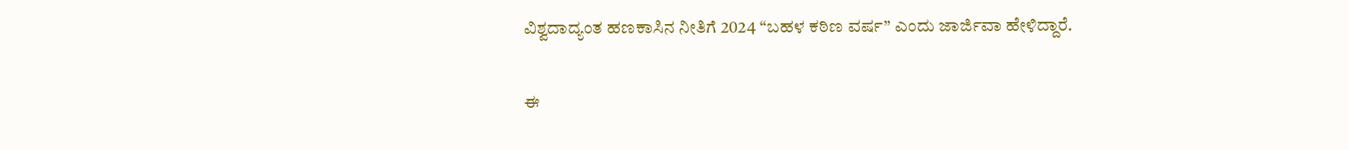ವಿಶ್ವದಾದ್ಯಂತ ಹಣಕಾಸಿನ ನೀತಿಗೆ 2024 “ಬಹಳ ಕಠಿಣ ವರ್ಷ” ಎಂದು ಜಾರ್ಜಿವಾ ಹೇಳಿದ್ದಾರೆ.

ಈ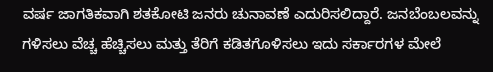ವರ್ಷ ಜಾಗತಿಕವಾಗಿ ಶತಕೋಟಿ ಜನರು ಚುನಾವಣೆ ಎದುರಿಸಲಿದ್ದಾರೆ. ಜನಬೆಂಬಲವನ್ನು ಗಳಿಸಲು ವೆಚ್ಚ ಹೆಚ್ಚಿಸಲು ಮತ್ತು ತೆರಿಗೆ ಕಡಿತಗೊಳಿಸಲು ಇದು ಸರ್ಕಾರಗಳ ಮೇಲೆ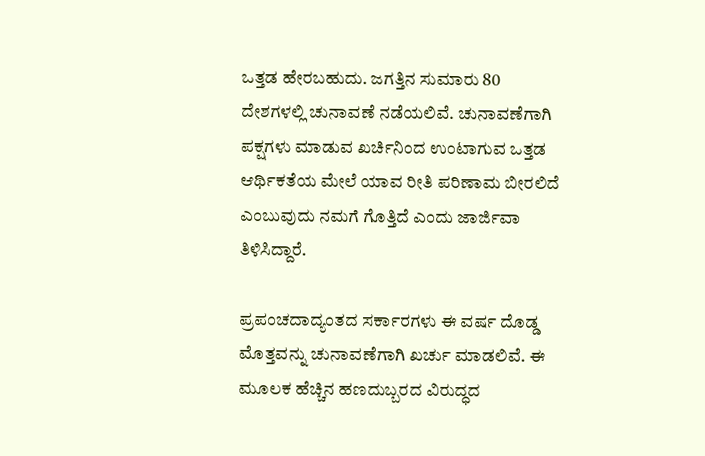ಒತ್ತಡ ಹೇರಬಹುದು. ಜಗತ್ತಿನ ಸುಮಾರು 80 ದೇಶಗಳಲ್ಲಿ ಚುನಾವಣೆ ನಡೆಯಲಿವೆ. ಚುನಾವಣೆಗಾಗಿ ಪಕ್ಷಗಳು ಮಾಡುವ ಖರ್ಚಿನಿಂದ ಉಂಟಾಗುವ ಒತ್ತಡ ಆರ್ಥಿಕತೆಯ ಮೇಲೆ ಯಾವ ರೀತಿ ಪರಿಣಾಮ ಬೀರಲಿದೆ ಎಂಬುವುದು ನಮಗೆ ಗೊತ್ತಿದೆ ಎಂದು ಜಾರ್ಜಿವಾ ತಿಳಿಸಿದ್ದಾರೆ.

ಪ್ರಪಂಚದಾದ್ಯಂತದ ಸರ್ಕಾರಗಳು ಈ ವರ್ಷ ದೊಡ್ಡ ಮೊತ್ತವನ್ನು ಚುನಾವಣೆಗಾಗಿ ಖರ್ಚು ಮಾಡಲಿವೆ. ಈ ಮೂಲಕ ಹೆಚ್ಚಿನ ಹಣದುಬ್ಬರದ ವಿರುದ್ಧದ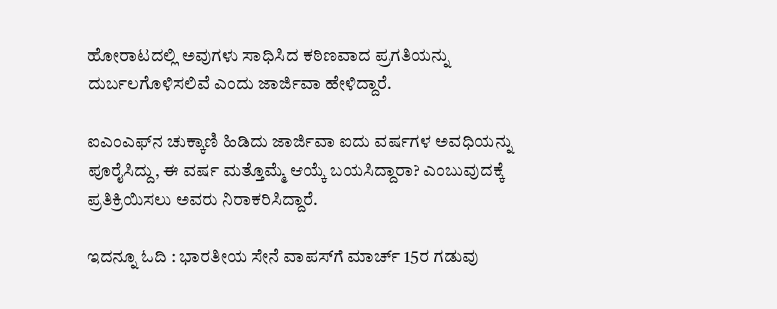ಹೋರಾಟದಲ್ಲಿ ಅವುಗಳು ಸಾಧಿಸಿದ ಕಠಿಣವಾದ ಪ್ರಗತಿಯನ್ನು ದುರ್ಬಲಗೊಳಿಸಲಿವೆ ಎಂದು ಜಾರ್ಜಿವಾ ಹೇಳಿದ್ದಾರೆ.

ಐಎಂಎಫ್‌ನ ಚುಕ್ಕಾಣಿ ಹಿಡಿದು ಜಾರ್ಜಿವಾ ಐದು ವರ್ಷಗಳ ಅವಧಿಯನ್ನು ಪೂರೈಸಿದ್ದು, ಈ ವರ್ಷ ಮತ್ತೊಮ್ಮೆ ಆಯ್ಕೆ ಬಯಸಿದ್ದಾರಾ? ಎಂಬುವುದಕ್ಕೆ ಪ್ರತಿಕ್ರಿಯಿಸಲು ಅವರು ನಿರಾಕರಿಸಿದ್ದಾರೆ.

ಇದನ್ನೂ ಓದಿ : ಭಾರತೀಯ ಸೇನೆ ವಾಪಸ್‌ಗೆ ಮಾರ್ಚ್‌ 15ರ ಗಡುವು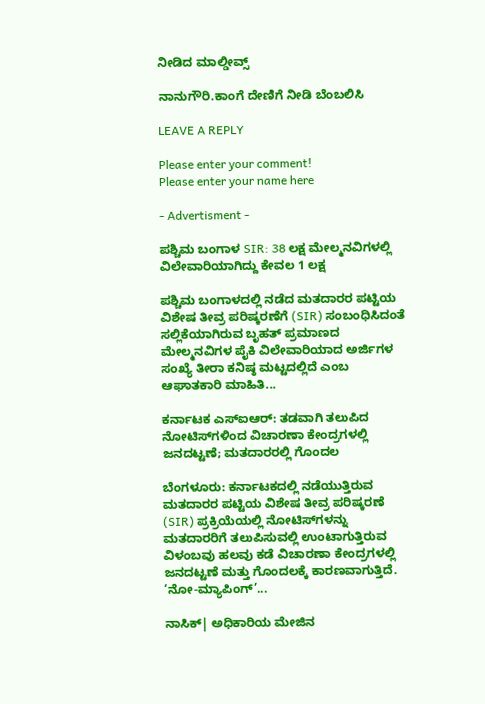ನೀಡಿದ ಮಾಲ್ಡೀವ್ಸ್‌

ನಾನುಗೌರಿ.ಕಾಂಗೆ ದೇಣಿಗೆ ನೀಡಿ ಬೆಂಬಲಿಸಿ

LEAVE A REPLY

Please enter your comment!
Please enter your name here

- Advertisment -

ಪಶ್ಚಿಮ ಬಂಗಾಳ SIR: 38 ಲಕ್ಷ ಮೇಲ್ಮನವಿಗಳಲ್ಲಿ ವಿಲೇವಾರಿಯಾಗಿದ್ದು ಕೇವಲ 1 ಲಕ್ಷ

ಪಶ್ಚಿಮ ಬಂಗಾಳದಲ್ಲಿ ನಡೆದ ಮತದಾರರ ಪಟ್ಟಿಯ ವಿಶೇಷ ತೀವ್ರ ಪರಿಷ್ಕರಣೆಗೆ (SIR) ಸಂಬಂಧಿಸಿದಂತೆ ಸಲ್ಲಿಕೆಯಾಗಿರುವ ಬೃಹತ್ ಪ್ರಮಾಣದ ಮೇಲ್ಮನವಿಗಳ ಪೈಕಿ ವಿಲೇವಾರಿಯಾದ ಅರ್ಜಿಗಳ ಸಂಖ್ಯೆ ತೀರಾ ಕನಿಷ್ಠ ಮಟ್ಟದಲ್ಲಿದೆ ಎಂಬ ಆಘಾತಕಾರಿ ಮಾಹಿತಿ...

ಕರ್ನಾಟಕ ಎಸ್‌ಐಆರ್: ತಡವಾಗಿ ತಲುಪಿದ ನೋಟಿಸ್‌ಗಳಿಂದ ವಿಚಾರಣಾ ಕೇಂದ್ರಗಳಲ್ಲಿ ಜನದಟ್ಟಣೆ; ಮತದಾರರಲ್ಲಿ ಗೊಂದಲ

ಬೆಂಗಳೂರು: ಕರ್ನಾಟಕದಲ್ಲಿ ನಡೆಯುತ್ತಿರುವ ಮತದಾರರ ಪಟ್ಟಿಯ ವಿಶೇಷ ತೀವ್ರ ಪರಿಷ್ಕರಣೆ (SIR) ಪ್ರಕ್ರಿಯೆಯಲ್ಲಿ ನೋಟಿಸ್‌ಗಳನ್ನು ಮತದಾರರಿಗೆ ತಲುಪಿಸುವಲ್ಲಿ ಉಂಟಾಗುತ್ತಿರುವ ವಿಳಂಬವು ಹಲವು ಕಡೆ ವಿಚಾರಣಾ ಕೇಂದ್ರಗಳಲ್ಲಿ ಜನದಟ್ಟಣೆ ಮತ್ತು ಗೊಂದಲಕ್ಕೆ ಕಾರಣವಾಗುತ್ತಿದೆ. ‘ನೋ-ಮ್ಯಾಪಿಂಗ್’...

ನಾಸಿಕ್‌| ಅಧಿಕಾರಿಯ ಮೇಜಿನ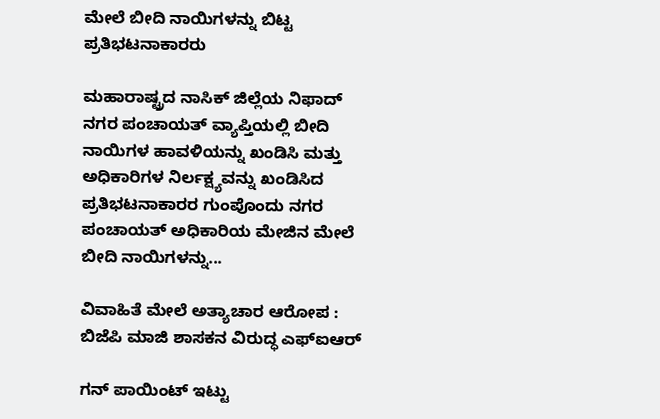ಮೇಲೆ ಬೀದಿ ನಾಯಿಗಳನ್ನು ಬಿಟ್ಟ ಪ್ರತಿಭಟನಾಕಾರರು

ಮಹಾರಾಷ್ಟ್ರದ ನಾಸಿಕ್ ಜಿಲ್ಲೆಯ ನಿಫಾದ್ ನಗರ ಪಂಚಾಯತ್ ವ್ಯಾಪ್ತಿಯಲ್ಲಿ ಬೀದಿ ನಾಯಿಗಳ ಹಾವಳಿಯನ್ನು ಖಂಡಿಸಿ ಮತ್ತು ಅಧಿಕಾರಿಗಳ ನಿರ್ಲಕ್ಷ್ಯವನ್ನು ಖಂಡಿಸಿದ ಪ್ರತಿಭಟನಾಕಾರರ ಗುಂಪೊಂದು ನಗರ ಪಂಚಾಯತ್ ಅಧಿಕಾರಿಯ ಮೇಜಿನ ಮೇಲೆ ಬೀದಿ ನಾಯಿಗಳನ್ನು...

ವಿವಾಹಿತೆ ಮೇಲೆ ಅತ್ಯಾಚಾರ ಆರೋಪ : ಬಿಜೆಪಿ ಮಾಜಿ ಶಾಸಕನ ವಿರುದ್ಧ ಎಫ್‌ಐಆರ್

ಗನ್‌ ಪಾಯಿಂಟ್‌ ಇಟ್ಟು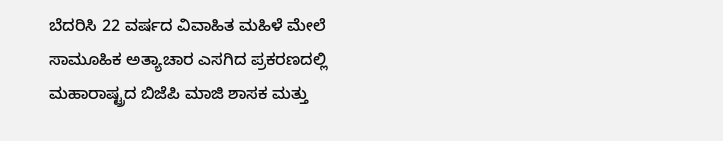ಬೆದರಿಸಿ 22 ವರ್ಷದ ವಿವಾಹಿತ ಮಹಿಳೆ ಮೇಲೆ ಸಾಮೂಹಿಕ ಅತ್ಯಾಚಾರ ಎಸಗಿದ ಪ್ರಕರಣದಲ್ಲಿ ಮಹಾರಾಷ್ಟ್ರದ ಬಿಜೆಪಿ ಮಾಜಿ ಶಾಸಕ ಮತ್ತು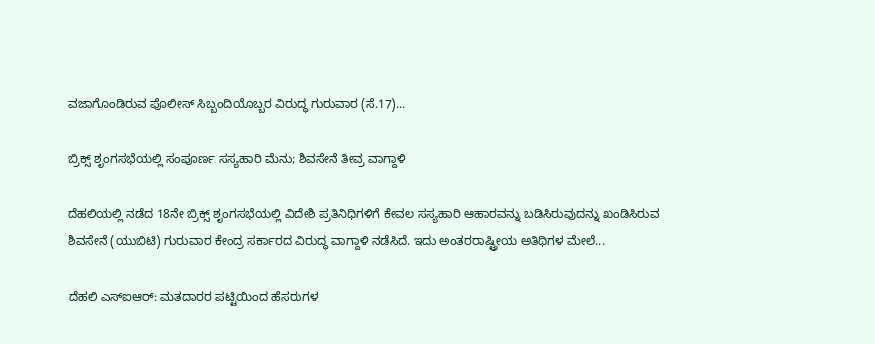ವಜಾಗೊಂಡಿರುವ ಪೊಲೀಸ್ ಸಿಬ್ಬಂದಿಯೊಬ್ಬರ ವಿರುದ್ಧ ಗುರುವಾರ (ಸೆ.17)...

ಬ್ರಿಕ್ಸ್ ಶೃಂಗಸಭೆಯಲ್ಲಿ ಸಂಪೂರ್ಣ ಸಸ್ಯಹಾರಿ ಮೆನು; ಶಿವಸೇನೆ ತೀವ್ರ ವಾಗ್ದಾಳಿ

ದೆಹಲಿಯಲ್ಲಿ ನಡೆದ 18ನೇ ಬ್ರಿಕ್ಸ್ ಶೃಂಗಸಭೆಯಲ್ಲಿ ವಿದೇಶಿ ಪ್ರತಿನಿಧಿಗಳಿಗೆ ಕೇವಲ ಸಸ್ಯಹಾರಿ ಆಹಾರವನ್ನು ಬಡಿಸಿರುವುದನ್ನು ಖಂಡಿಸಿರುವ ಶಿವಸೇನೆ (ಯುಬಿಟಿ) ಗುರುವಾರ ಕೇಂದ್ರ ಸರ್ಕಾರದ ವಿರುದ್ಧ ವಾಗ್ದಾಳಿ ನಡೆಸಿದೆ. ಇದು ಅಂತರರಾಷ್ಟ್ರೀಯ ಅತಿಥಿಗಳ ಮೇಲೆ...

ದೆಹಲಿ ಎಸ್‌ಐಆರ್: ಮತದಾರರ ಪಟ್ಟಿಯಿಂದ ಹೆಸರುಗಳ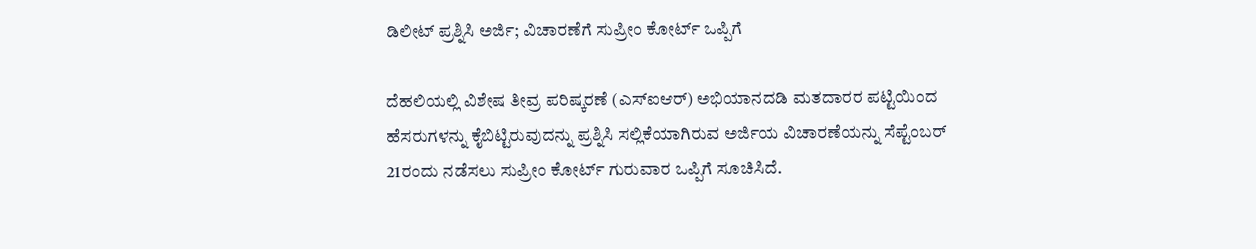ಡಿಲೀಟ್ ಪ್ರಶ್ನಿಸಿ ಅರ್ಜಿ; ವಿಚಾರಣೆಗೆ ಸುಪ್ರೀಂ ಕೋರ್ಟ್ ಒಪ್ಪಿಗೆ

ದೆಹಲಿಯಲ್ಲಿ ವಿಶೇಷ ತೀವ್ರ ಪರಿಷ್ಕರಣೆ (ಎಸ್‌ಐಆರ್) ಅಭಿಯಾನದಡಿ ಮತದಾರರ ಪಟ್ಟಿಯಿಂದ ಹೆಸರುಗಳನ್ನು ಕೈಬಿಟ್ಟಿರುವುದನ್ನು ಪ್ರಶ್ನಿಸಿ ಸಲ್ಲಿಕೆಯಾಗಿರುವ ಅರ್ಜಿಯ ವಿಚಾರಣೆಯನ್ನು ಸೆಪ್ಟೆಂಬರ್ 21ರಂದು ನಡೆಸಲು ಸುಪ್ರೀಂ ಕೋರ್ಟ್ ಗುರುವಾರ ಒಪ್ಪಿಗೆ ಸೂಚಿಸಿದೆ.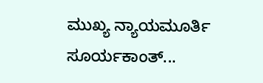ಮುಖ್ಯ ನ್ಯಾಯಮೂರ್ತಿ ಸೂರ್ಯಕಾಂತ್...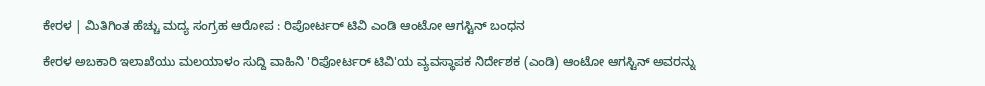ಕೇರಳ | ಮಿತಿಗಿಂತ ಹೆಚ್ಚು ಮದ್ಯ ಸಂಗ್ರಹ ಆರೋಪ : ರಿಪೋರ್ಟರ್ ಟಿವಿ ಎಂಡಿ ಆಂಟೋ ಆಗಸ್ಟಿನ್ ಬಂಧನ

ಕೇರಳ ಅಬಕಾರಿ ಇಲಾಖೆಯು ಮಲಯಾಳಂ ಸುದ್ದಿ ವಾಹಿನಿ 'ರಿಪೋರ್ಟರ್ ಟಿವಿ'ಯ ವ್ಯವಸ್ಥಾಪಕ ನಿರ್ದೇಶಕ (ಎಂಡಿ) ಆಂಟೋ ಆಗಸ್ಟಿನ್ ಅವರನ್ನು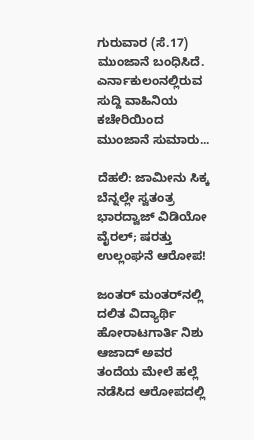ಗುರುವಾರ (ಸೆ.17) ಮುಂಜಾನೆ ಬಂಧಿಸಿದೆ. ಎರ್ನಾಕುಲಂನಲ್ಲಿರುವ ಸುದ್ದಿ ವಾಹಿನಿಯ ಕಚೇರಿಯಿಂದ ಮುಂಜಾನೆ ಸುಮಾರು...

ದೆಹಲಿ: ಜಾಮೀನು ಸಿಕ್ಕ ಬೆನ್ನಲ್ಲೇ ಸ್ವತಂತ್ರ ಭಾರದ್ವಾಜ್ ವಿಡಿಯೋ ವೈರಲ್; ಷರತ್ತು ಉಲ್ಲಂಘನೆ ಆರೋಪ!

ಜಂತರ್ ಮಂತರ್‌ನಲ್ಲಿ ದಲಿತ ವಿದ್ಯಾರ್ಥಿ ಹೋರಾಟಗಾರ್ತಿ ನಿಶು ಆಜಾದ್ ಅವರ ತಂದೆಯ ಮೇಲೆ ಹಲ್ಲೆ ನಡೆಸಿದ ಆರೋಪದಲ್ಲಿ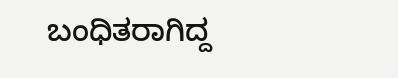ಬಂಧಿತರಾಗಿದ್ದ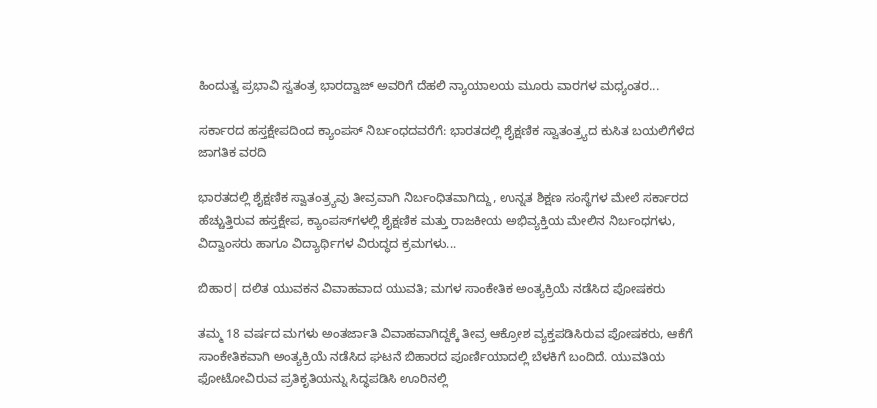ಹಿಂದುತ್ವ ಪ್ರಭಾವಿ ಸ್ವತಂತ್ರ ಭಾರದ್ವಾಜ್ ಅವರಿಗೆ ದೆಹಲಿ ನ್ಯಾಯಾಲಯ ಮೂರು ವಾರಗಳ ಮಧ್ಯಂತರ...

ಸರ್ಕಾರದ ಹಸ್ತಕ್ಷೇಪದಿಂದ ಕ್ಯಾಂಪಸ್ ನಿರ್ಬಂಧದವರೆಗೆ: ಭಾರತದಲ್ಲಿ ಶೈಕ್ಷಣಿಕ ಸ್ವಾತಂತ್ರ್ಯದ ಕುಸಿತ ಬಯಲಿಗೆಳೆದ ಜಾಗತಿಕ ವರದಿ

ಭಾರತದಲ್ಲಿ ಶೈಕ್ಷಣಿಕ ಸ್ವಾತಂತ್ರ್ಯವು ತೀವ್ರವಾಗಿ ನಿರ್ಬಂಧಿತವಾಗಿದ್ದು, ಉನ್ನತ ಶಿಕ್ಷಣ ಸಂಸ್ಥೆಗಳ ಮೇಲೆ ಸರ್ಕಾರದ ಹೆಚ್ಚುತ್ತಿರುವ ಹಸ್ತಕ್ಷೇಪ, ಕ್ಯಾಂಪಸ್‌ಗಳಲ್ಲಿ ಶೈಕ್ಷಣಿಕ ಮತ್ತು ರಾಜಕೀಯ ಅಭಿವ್ಯಕ್ತಿಯ ಮೇಲಿನ ನಿರ್ಬಂಧಗಳು, ವಿದ್ವಾಂಸರು ಹಾಗೂ ವಿದ್ಯಾರ್ಥಿಗಳ ವಿರುದ್ಧದ ಕ್ರಮಗಳು...

ಬಿಹಾರ| ದಲಿತ ಯುವಕನ ವಿವಾಹವಾದ ಯುವತಿ; ಮಗಳ ಸಾಂಕೇತಿಕ ಅಂತ್ಯಕ್ರಿಯೆ ನಡೆಸಿದ ಪೋಷಕರು

ತಮ್ಮ 18 ವರ್ಷದ ಮಗಳು ಅಂತರ್ಜಾತಿ ವಿವಾಹವಾಗಿದ್ದಕ್ಕೆ ತೀವ್ರ ಆಕ್ರೋಶ ವ್ಯಕ್ತಪಡಿಸಿರುವ ಪೋಷಕರು, ಆಕೆಗೆ ಸಾಂಕೇತಿಕವಾಗಿ ಅಂತ್ಯಕ್ರಿಯೆ ನಡೆಸಿದ ಘಟನೆ ಬಿಹಾರದ ಪೂರ್ಣಿಯಾದಲ್ಲಿ ಬೆಳಕಿಗೆ ಬಂದಿದೆ. ಯುವತಿಯ ಫೋಟೋವಿರುವ ಪ್ರತಿಕೃತಿಯನ್ನು ಸಿದ್ಧಪಡಿಸಿ ಊರಿನಲ್ಲಿ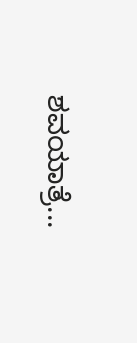ಶವಯಾತ್ರೆ...